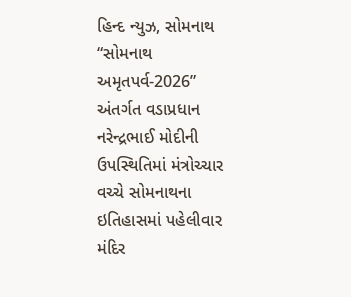હિન્દ ન્યુઝ, સોમનાથ
“સોમનાથ અમૃતપર્વ-2026” અંતર્ગત વડાપ્રધાન નરેન્દ્રભાઈ મોદીની ઉપસ્થિતિમાં મંત્રોચ્ચાર વચ્ચે સોમનાથના ઇતિહાસમાં પહેલીવાર મંદિર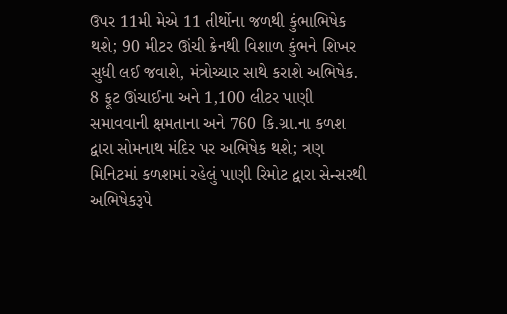ઉપર 11મી મેએ 11 તીર્થોના જળથી કુંભાભિષેક થશે; 90 મીટર ઊંચી ક્રેનથી વિશાળ કુંભને શિખર સુધી લઈ જવાશે, મંત્રોચ્ચાર સાથે કરાશે અભિષેક.
8 ફૂટ ઊંચાઈના અને 1,100 લીટર પાણી સમાવવાની ક્ષમતાના અને 760 કિ.ગ્રા.ના કળશ દ્વારા સોમનાથ મંદિર પર અભિષેક થશે; ત્રણ મિનિટમાં કળશમાં રહેલું પાણી રિમોટ દ્વારા સેન્સરથી અભિષેકરૂપે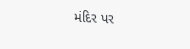મંદિર પર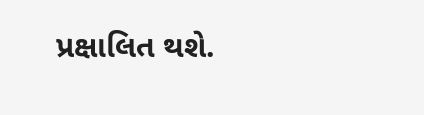પ્રક્ષાલિત થશે.